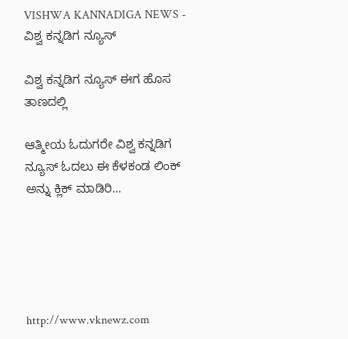VISHWA KANNADIGA NEWS - ವಿಶ್ವ ಕನ್ನಡಿಗ ನ್ಯೂಸ್

ವಿಶ್ವ ಕನ್ನಡಿಗ ನ್ಯೂಸ್ ಈಗ ಹೊಸ ತಾಣದಲ್ಲಿ

ಆತ್ಮೀಯ ಓದುಗರೇ ವಿಶ್ವ ಕನ್ನಡಿಗ ನ್ಯೂಸ್ ಓದಲು ಈ ಕೆಳಕಂಡ ಲಿಂಕ್ ಅನ್ನು ಕ್ಲಿಕ್ ಮಾಡಿರಿ...





http://www.vknewz.com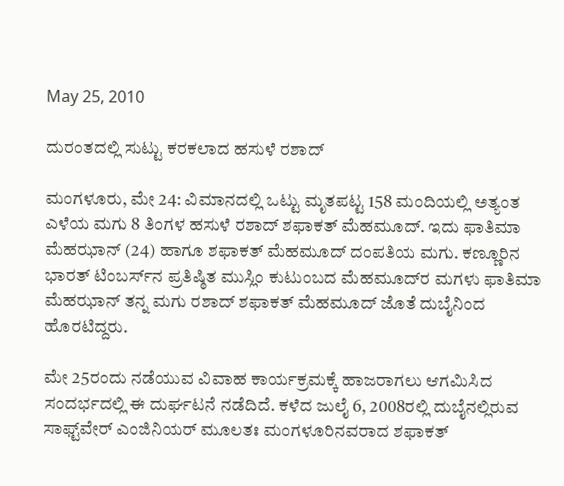May 25, 2010

ದುರಂತದಲ್ಲಿ ಸುಟ್ಟು ಕರಕಲಾದ ಹಸುಳೆ ರಶಾದ್

ಮಂಗಳೂರು, ಮೇ 24: ವಿಮಾನದಲ್ಲಿ ಒಟ್ಟು ಮೃತಪಟ್ಟ 158 ಮಂದಿಯಲ್ಲಿ ಅತ್ಯಂತ ಎಳೆಯ ಮಗು 8 ತಿಂಗಳ ಹಸುಳೆ ರಶಾದ್ ಶಫಾಕತ್ ಮೆಹಮೂದ್. ಇದು ಫಾತಿಮಾ ಮೆಹಝಾನ್ (24) ಹಾಗೂ ಶಫಾಕತ್ ಮೆಹಮೂದ್ ದಂಪತಿಯ ಮಗು. ಕಣ್ಣೂರಿನ ಭಾರತ್ ಟಿಂಬರ್ಸ್‌ನ ಪ್ರತಿಷ್ಠಿತ ಮುಸ್ಲಿಂ ಕುಟುಂಬದ ಮೆಹಮೂದ್‌ರ ಮಗಳು ಫಾತಿಮಾ ಮೆಹಝಾನ್ ತನ್ನ ಮಗು ರಶಾದ್ ಶಫಾಕತ್ ಮೆಹಮೂದ್ ಜೊತೆ ದುಬೈನಿಂದ ಹೊರಟಿದ್ದರು.

ಮೇ 25ರಂದು ನಡೆಯುವ ವಿವಾಹ ಕಾರ್ಯಕ್ರಮಕ್ಕೆ ಹಾಜರಾಗಲು ಆಗಮಿಸಿದ ಸಂದರ್ಭದಲ್ಲಿ ಈ ದುರ್ಘಟನೆ ನಡೆದಿದೆ. ಕಳೆದ ಜುಲೈ 6, 2008ರಲ್ಲಿ ದುಬೈನಲ್ಲಿರುವ ಸಾಫ್ಟ್‌ವೇರ್ ಎಂಜಿನಿಯರ್ ಮೂಲತಃ ಮಂಗಳೂರಿನವರಾದ ಶಫಾಕತ್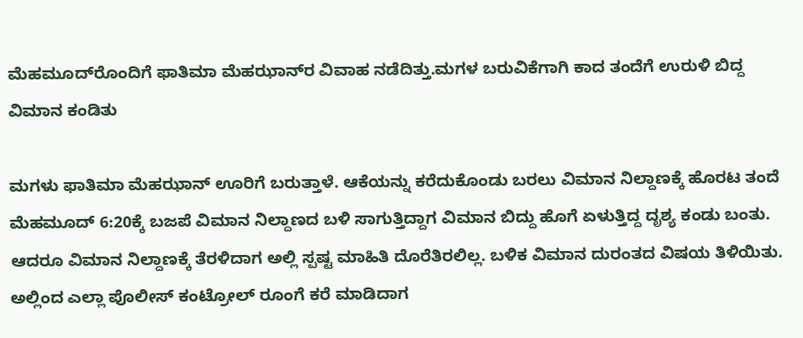ಮೆಹಮೂದ್‌ರೊಂದಿಗೆ ಫಾತಿಮಾ ಮೆಹಝಾನ್‌ರ ವಿವಾಹ ನಡೆದಿತ್ತು.ಮಗಳ ಬರುವಿಕೆಗಾಗಿ ಕಾದ ತಂದೆಗೆ ಉರುಳಿ ಬಿದ್ದ ವಿಮಾನ ಕಂಡಿತು

ಮಗಳು ಫಾತಿಮಾ ಮೆಹಝಾನ್ ಊರಿಗೆ ಬರುತ್ತಾಳೆ. ಆಕೆಯನ್ನು ಕರೆದುಕೊಂಡು ಬರಲು ವಿಮಾನ ನಿಲ್ದಾಣಕ್ಕೆ ಹೊರಟ ತಂದೆ ಮೆಹಮೂದ್ 6:20ಕ್ಕೆ ಬಜಪೆ ವಿಮಾನ ನಿಲ್ದಾಣದ ಬಳಿ ಸಾಗುತ್ತಿದ್ದಾಗ ವಿಮಾನ ಬಿದ್ದು ಹೊಗೆ ಏಳುತ್ತಿದ್ದ ದೃಶ್ಯ ಕಂಡು ಬಂತು. ಆದರೂ ವಿಮಾನ ನಿಲ್ದಾಣಕ್ಕೆ ತೆರಳಿದಾಗ ಅಲ್ಲಿ ಸ್ಪಷ್ಟ ಮಾಹಿತಿ ದೊರೆತಿರಲಿಲ್ಲ. ಬಳಿಕ ವಿಮಾನ ದುರಂತದ ವಿಷಯ ತಿಳಿಯಿತು. ಅಲ್ಲಿಂದ ಎಲ್ಲಾ ಪೊಲೀಸ್ ಕಂಟ್ರೋಲ್ ರೂಂಗೆ ಕರೆ ಮಾಡಿದಾಗ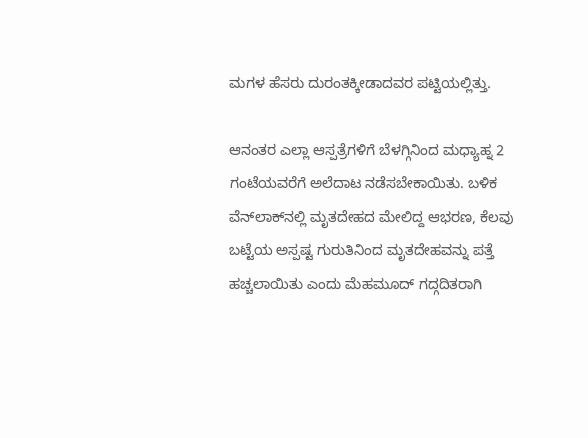ಮಗಳ ಹೆಸರು ದುರಂತಕ್ಕೀಡಾದವರ ಪಟ್ಟಿಯಲ್ಲಿತ್ತು.

ಆನಂತರ ಎಲ್ಲಾ ಆಸ್ಪತ್ರೆಗಳಿಗೆ ಬೆಳಗ್ಗಿನಿಂದ ಮಧ್ಯಾಹ್ನ 2 ಗಂಟೆಯವರೆಗೆ ಅಲೆದಾಟ ನಡೆಸಬೇಕಾಯಿತು. ಬಳಿಕ ವೆನ್‌ಲಾಕ್‌ನಲ್ಲಿ ಮೃತದೇಹದ ಮೇಲಿದ್ದ ಆಭರಣ, ಕೆಲವು ಬಟ್ಟೆಯ ಅಸ್ಪಷ್ಟ ಗುರುತಿನಿಂದ ಮೃತದೇಹವನ್ನು ಪತ್ತೆ ಹಚ್ಚಲಾಯಿತು ಎಂದು ಮೆಹಮೂದ್ ಗದ್ಗದಿತರಾಗಿ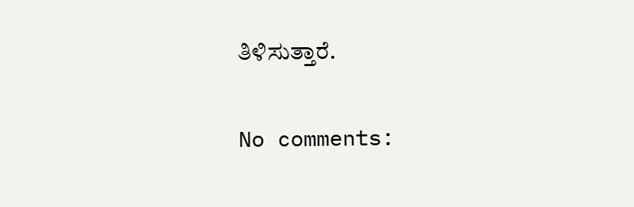ತಿಳಿಸುತ್ತಾರೆ.

No comments: